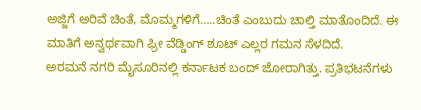ಅಜ್ಜಿಗೆ ಅರಿವೆ ಚಿಂತೆ, ಮೊಮ್ಮಗಳಿಗೆ…..ಚಿಂತೆ ಎಂಬುದು ಚಾಲ್ತಿ ಮಾತೊಂದಿದೆ. ಈ ಮಾತಿಗೆ ಅನ್ವರ್ಥವಾಗಿ ಫ್ರೀ ವೆಡ್ಡಿಂಗ್ ಶೂಟ್ ಎಲ್ಲರ ಗಮನ ಸೆಳದಿದೆ.
ಅರಮನೆ ನಗರಿ ಮೈಸೂರಿನಲ್ಲಿ ಕರ್ನಾಟಕ ಬಂದ್ ಜೋರಾಗಿತ್ತು. ಪ್ರತಿಭಟನೆಗಳು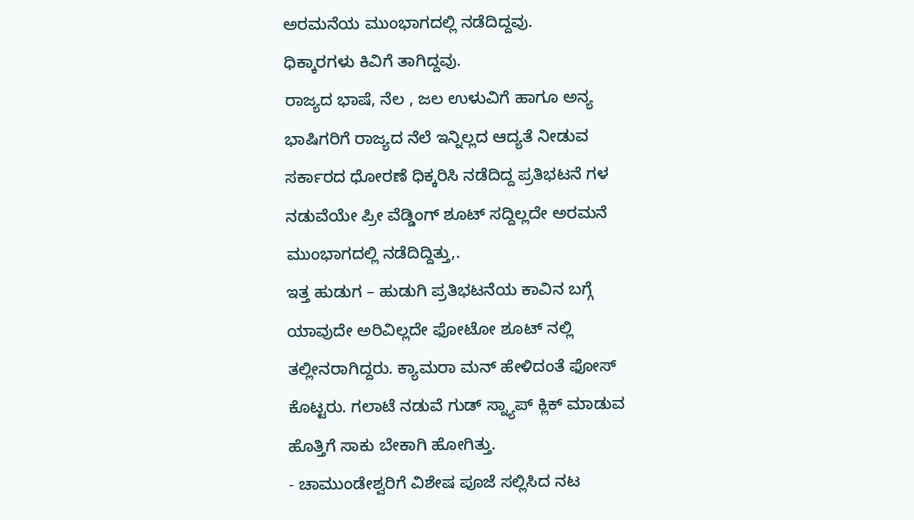ಅರಮನೆಯ ಮುಂಭಾಗದಲ್ಲಿ ನಡೆದಿದ್ದವು.
ಧಿಕ್ಕಾರಗಳು ಕಿವಿಗೆ ತಾಗಿದ್ದವು.
ರಾಜ್ಯದ ಭಾಷೆ, ನೆಲ , ಜಲ ಉಳುವಿಗೆ ಹಾಗೂ ಅನ್ಯ ಭಾಷಿಗರಿಗೆ ರಾಜ್ಯದ ನೆಲೆ ಇನ್ನಿಲ್ಲದ ಆದ್ಯತೆ ನೀಡುವ ಸರ್ಕಾರದ ಧೋರಣೆ ಧಿಕ್ಕರಿಸಿ ನಡೆದಿದ್ದ ಪ್ರತಿಭಟನೆ ಗಳ ನಡುವೆಯೇ ಪ್ರೀ ವೆಡ್ಡಿಂಗ್ ಶೂಟ್ ಸದ್ದಿಲ್ಲದೇ ಅರಮನೆ ಮುಂಭಾಗದಲ್ಲಿ ನಡೆದಿದ್ದಿತ್ತು,.
ಇತ್ತ ಹುಡುಗ – ಹುಡುಗಿ ಪ್ರತಿಭಟನೆಯ ಕಾವಿನ ಬಗ್ಗೆ ಯಾವುದೇ ಅರಿವಿಲ್ಲದೇ ಫೋಟೋ ಶೂಟ್ ನಲ್ಲಿ ತಲ್ಲೀನರಾಗಿದ್ದರು. ಕ್ಯಾಮರಾ ಮನ್ ಹೇಳಿದಂತೆ ಫೋಸ್ ಕೊಟ್ಟರು. ಗಲಾಟೆ ನಡುವೆ ಗುಡ್ ಸ್ನ್ಯಾಪ್ ಕ್ಲಿಕ್ ಮಾಡುವ ಹೊತ್ತಿಗೆ ಸಾಕು ಬೇಕಾಗಿ ಹೋಗಿತ್ತು.
- ಚಾಮುಂಡೇಶ್ವರಿಗೆ ವಿಶೇಷ ಪೂಜೆ ಸಲ್ಲಿಸಿದ ನಟ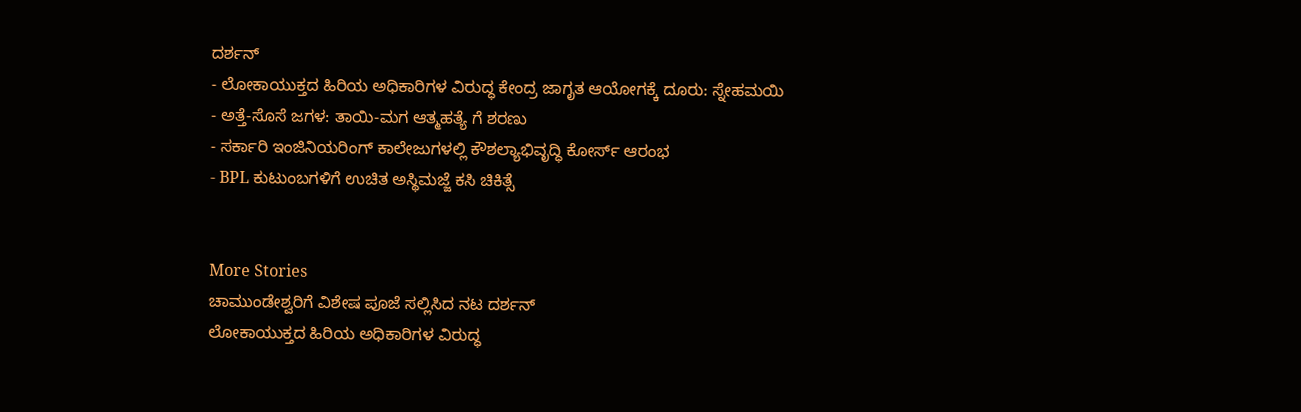ದರ್ಶನ್
- ಲೋಕಾಯುಕ್ತದ ಹಿರಿಯ ಅಧಿಕಾರಿಗಳ ವಿರುದ್ಧ ಕೇಂದ್ರ ಜಾಗೃತ ಆಯೋಗಕ್ಕೆ ದೂರು: ಸ್ನೇಹಮಯಿ
- ಅತ್ತೆ-ಸೊಸೆ ಜಗಳ: ತಾಯಿ-ಮಗ ಆತ್ಮಹತ್ಯೆ ಗೆ ಶರಣು
- ಸರ್ಕಾರಿ ಇಂಜಿನಿಯರಿಂಗ್ ಕಾಲೇಜುಗಳಲ್ಲಿ ಕೌಶಲ್ಯಾಭಿವೃದ್ಧಿ ಕೋರ್ಸ್ ಆರಂಭ
- BPL ಕುಟುಂಬಗಳಿಗೆ ಉಚಿತ ಅಸ್ಥಿಮಜ್ಜೆ ಕಸಿ ಚಿಕಿತ್ಸೆ


More Stories
ಚಾಮುಂಡೇಶ್ವರಿಗೆ ವಿಶೇಷ ಪೂಜೆ ಸಲ್ಲಿಸಿದ ನಟ ದರ್ಶನ್
ಲೋಕಾಯುಕ್ತದ ಹಿರಿಯ ಅಧಿಕಾರಿಗಳ ವಿರುದ್ಧ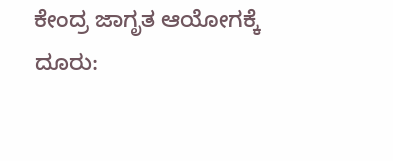ಕೇಂದ್ರ ಜಾಗೃತ ಆಯೋಗಕ್ಕೆ ದೂರು: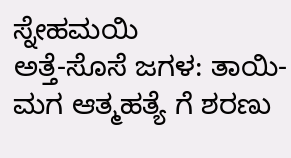ಸ್ನೇಹಮಯಿ
ಅತ್ತೆ-ಸೊಸೆ ಜಗಳ: ತಾಯಿ-ಮಗ ಆತ್ಮಹತ್ಯೆ ಗೆ ಶರಣು